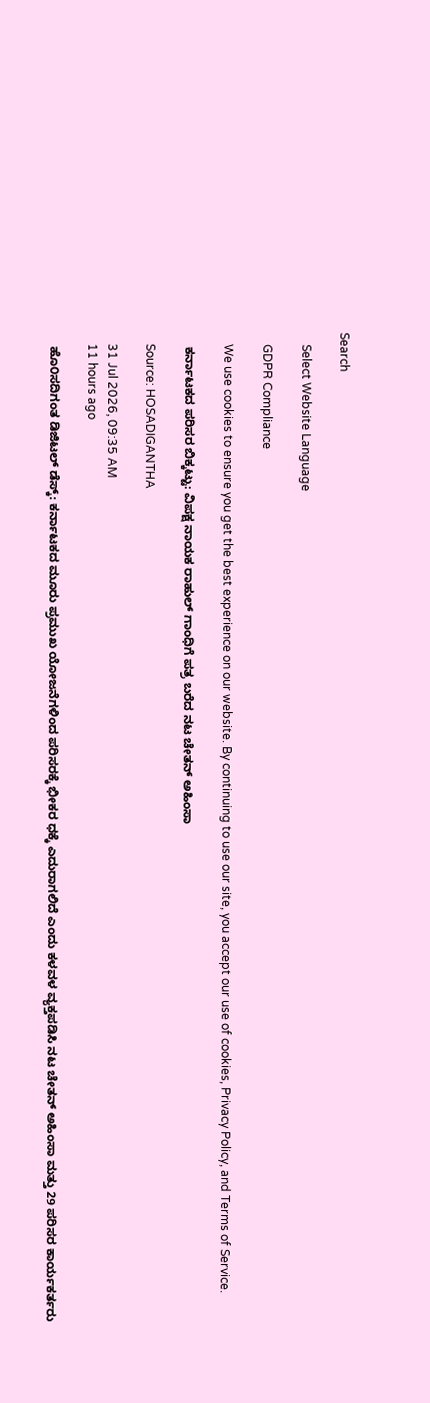Search

    Select Website Language

    GDPR Compliance

    We use cookies to ensure you get the best experience on our website. By continuing to use our site, you accept our use of cookies, Privacy Policy, and Terms of Service.

    ಕರ್ನಾಟಕದ ಪರಿಸರ ಬಿಕ್ಕಟ್ಟು: ವಿಪಕ್ಷ ನಾಯಕ ರಾಹುಲ್ ಗಾಂಧಿಗೆ ಪತ್ರ ಬರೆದ ನಟ ಚೇತನ್ ಅಹಿಂಸಾ

    Source: HOSADIGANTHA

    31 Jul 2026, 09:35 AM
    11 hours ago

    ಹೊ೦ಸದಿಗಂತ ಡಿಜಿಟಲ್‌ ಡೆಸ್ಕ್: ಕರ್ನಾಟಕದ ಮೂರು ಪ್ರಮುಖ ಯೋಜನೆಗಳಿಂದ ಪರಿಸರಕ್ಕೆ ಭೀಕರ ಧಕ್ಕೆ ಎದುರಾಗಲಿದೆ ಎಂದು ಕಳವಳ ವ್ಯಕ್ತಪಡಿಸಿ ನಟ ಚೇತನ್ ಅಹಿಂಸಾ ಮತ್ತು 29 ಪರಿಸರ ಕಾರ್ಯಕರ್ತರು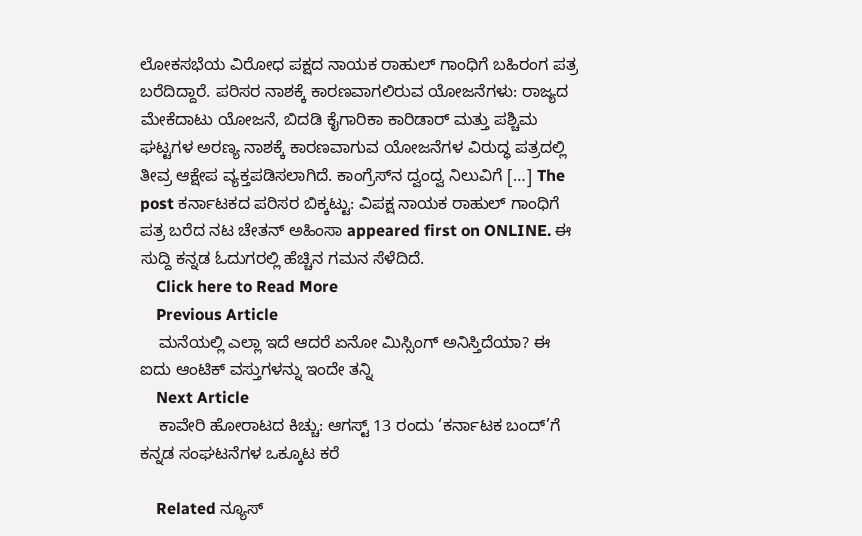ಲೋಕಸಭೆಯ ವಿರೋಧ ಪಕ್ಷದ ನಾಯಕ ರಾಹುಲ್ ಗಾಂಧಿಗೆ ಬಹಿರಂಗ ಪತ್ರ ಬರೆದಿದ್ದಾರೆ. ಪರಿಸರ ನಾಶಕ್ಕೆ ಕಾರಣವಾಗಲಿರುವ ಯೋಜನೆಗಳು: ರಾಜ್ಯದ ಮೇಕೆದಾಟು ಯೋಜನೆ, ಬಿದಡಿ ಕೈಗಾರಿಕಾ ಕಾರಿಡಾರ್ ಮತ್ತು ಪಶ್ಚಿಮ ಘಟ್ಟಗಳ ಅರಣ್ಯ ನಾಶಕ್ಕೆ ಕಾರಣವಾಗುವ ಯೋಜನೆಗಳ ವಿರುದ್ಧ ಪತ್ರದಲ್ಲಿ ತೀವ್ರ ಆಕ್ಷೇಪ ವ್ಯಕ್ತಪಡಿಸಲಾಗಿದೆ. ಕಾಂಗ್ರೆಸ್‌ನ ದ್ವಂದ್ವ ನಿಲುವಿಗೆ […] The post ಕರ್ನಾಟಕದ ಪರಿಸರ ಬಿಕ್ಕಟ್ಟು: ವಿಪಕ್ಷ ನಾಯಕ ರಾಹುಲ್ ಗಾಂಧಿಗೆ ಪತ್ರ ಬರೆದ ನಟ ಚೇತನ್ ಅಹಿಂಸಾ appeared first on ONLINE. ಈ ಸುದ್ದಿ ಕನ್ನಡ ಓದುಗರಲ್ಲಿ ಹೆಚ್ಚಿನ ಗಮನ ಸೆಳೆದಿದೆ.
    Click here to Read More
    Previous Article
    ಮನೆಯಲ್ಲಿ ಎಲ್ಲಾ ಇದೆ ಆದರೆ ಏನೋ ಮಿಸ್ಸಿಂಗ್‌ ಅನಿಸ್ತಿದೆಯಾ? ಈ ಐದು ಆಂಟಿಕ್‌ ವಸ್ತುಗಳನ್ನು ಇಂದೇ ತನ್ನಿ
    Next Article
    ಕಾವೇರಿ ಹೋರಾಟದ ಕಿಚ್ಚು: ಆಗಸ್ಟ್ 13 ರಂದು ‘ಕರ್ನಾಟಕ ಬಂದ್’ಗೆ ಕನ್ನಡ ಸಂಘಟನೆಗಳ ಒಕ್ಕೂಟ ಕರೆ

    Related ನ್ಯೂಸ್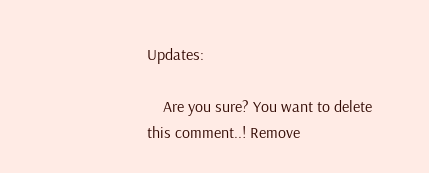Updates:

    Are you sure? You want to delete this comment..! Remove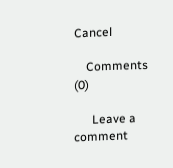Cancel

    Comments (0)

      Leave a comment